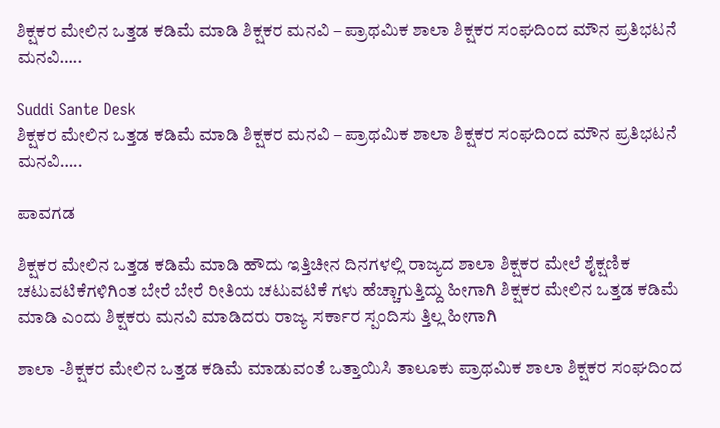ಶಿಕ್ಷಕರ ಮೇಲಿನ ಒತ್ತಡ ಕಡಿಮೆ ಮಾಡಿ ಶಿಕ್ಷಕರ ಮನವಿ – ಪ್ರಾಥಮಿಕ ಶಾಲಾ ಶಿಕ್ಷಕರ ಸಂಘದಿಂದ ಮೌನ ಪ್ರತಿಭಟನೆ ಮನವಿ…..

Suddi Sante Desk
ಶಿಕ್ಷಕರ ಮೇಲಿನ ಒತ್ತಡ ಕಡಿಮೆ ಮಾಡಿ ಶಿಕ್ಷಕರ ಮನವಿ – ಪ್ರಾಥಮಿಕ ಶಾಲಾ ಶಿಕ್ಷಕರ ಸಂಘದಿಂದ ಮೌನ ಪ್ರತಿಭಟನೆ ಮನವಿ…..

ಪಾವಗಡ

ಶಿಕ್ಷಕರ ಮೇಲಿನ ಒತ್ತಡ ಕಡಿಮೆ ಮಾಡಿ ಹೌದು ಇತ್ತಿಚೀನ ದಿನಗಳಲ್ಲಿ ರಾಜ್ಯದ ಶಾಲಾ ಶಿಕ್ಷಕರ ಮೇಲೆ ಶೈಕ್ಷಣಿಕ ಚಟುವಟಿಕೆಗಳಿಗಿಂತ ಬೇರೆ ಬೇರೆ ರೀತಿಯ ಚಟುವಟಿಕೆ ಗಳು ಹೆಚ್ಚಾಗುತ್ತಿದ್ದು ಹೀಗಾಗಿ ಶಿಕ್ಷಕರ ಮೇಲಿನ ಒತ್ತಡ ಕಡಿಮೆ ಮಾಡಿ ಎಂದು ಶಿಕ್ಷಕರು ಮನವಿ ಮಾಡಿದರು ರಾಜ್ಯ ಸರ್ಕಾರ ಸ್ಪಂದಿಸು ತ್ತಿಲ್ಲ ಹೀಗಾಗಿ

ಶಾಲಾ -ಶಿಕ್ಷಕರ ಮೇಲಿನ ಒತ್ತಡ ಕಡಿಮೆ ಮಾಡುವಂತೆ ಒತ್ತಾಯಿಸಿ ತಾಲೂಕು ಪ್ರಾಥಮಿಕ ಶಾಲಾ ಶಿಕ್ಷಕರ ಸಂಘದಿಂದ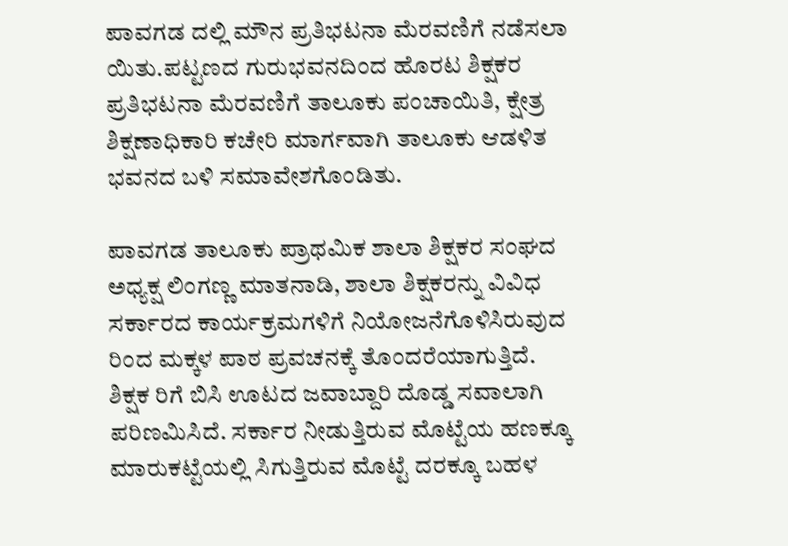ಪಾವಗಡ ದಲ್ಲಿ ಮೌನ ಪ್ರತಿಭಟನಾ ಮೆರವಣಿಗೆ ನಡೆಸಲಾ ಯಿತು.ಪಟ್ಟಣದ ಗುರುಭವನದಿಂದ ಹೊರಟ ಶಿಕ್ಷಕರ ಪ್ರತಿಭಟನಾ ಮೆರವಣಿಗೆ ತಾಲೂಕು ಪಂಚಾಯಿತಿ, ಕ್ಷೇತ್ರ ಶಿಕ್ಷಣಾಧಿಕಾರಿ ಕಚೇರಿ ಮಾರ್ಗವಾಗಿ ತಾಲೂಕು ಆಡಳಿತ ಭವನದ ಬಳಿ ಸಮಾವೇಶಗೊಂಡಿತು.

ಪಾವಗಡ ತಾಲೂಕು ಪ್ರಾಥಮಿಕ ಶಾಲಾ ಶಿಕ್ಷಕರ ಸಂಘದ ಅಧ್ಯಕ್ಷ ಲಿಂಗಣ್ಣ ಮಾತನಾಡಿ, ಶಾಲಾ ಶಿಕ್ಷಕರನ್ನು ವಿವಿಧ ಸರ್ಕಾರದ ಕಾರ್ಯಕ್ರಮಗಳಿಗೆ ನಿಯೋಜನೆಗೊಳಿಸಿರುವುದ ರಿಂದ ಮಕ್ಕಳ ಪಾಠ ಪ್ರವಚನಕ್ಕೆ ತೊಂದರೆಯಾಗುತ್ತಿದೆ.
ಶಿಕ್ಷಕ ರಿಗೆ ಬಿಸಿ ಊಟದ ಜವಾಬ್ದಾರಿ ದೊಡ್ಡ ಸವಾಲಾಗಿ ಪರಿಣಮಿಸಿದೆ. ಸರ್ಕಾರ ನೀಡುತ್ತಿರುವ ಮೊಟ್ಟೆಯ ಹಣಕ್ಕೂ ಮಾರುಕಟ್ಟೆಯಲ್ಲಿ ಸಿಗುತ್ತಿರುವ ಮೊಟ್ಟೆ ದರಕ್ಕೂ ಬಹಳ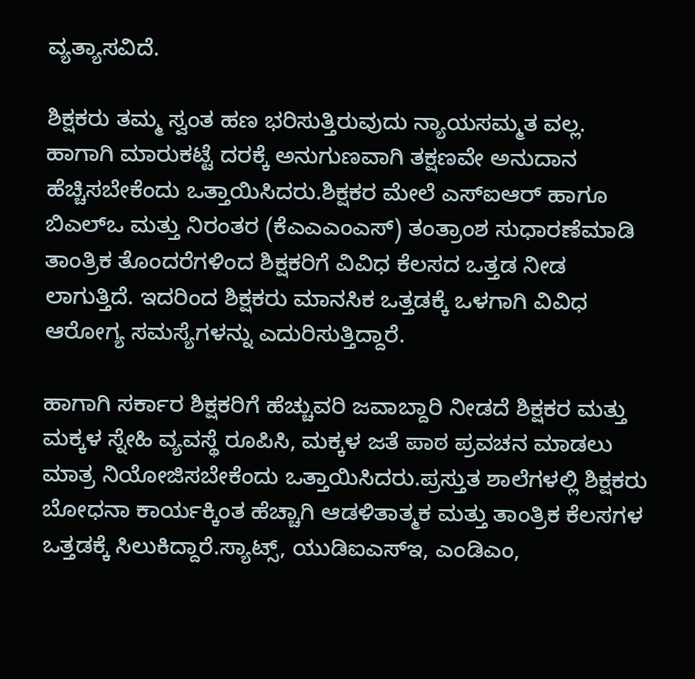ವ್ಯತ್ಯಾಸವಿದೆ.

ಶಿಕ್ಷಕರು ತಮ್ಮ ಸ್ವಂತ ಹಣ ಭರಿಸುತ್ತಿರುವುದು ನ್ಯಾಯಸಮ್ಮತ ವಲ್ಲ. ಹಾಗಾಗಿ ಮಾರುಕಟ್ಟೆ ದರಕ್ಕೆ ಅನುಗುಣವಾಗಿ ತಕ್ಷಣವೇ ಅನುದಾನ ಹೆಚ್ಚಿಸಬೇಕೆಂದು ಒತ್ತಾಯಿಸಿದರು.ಶಿಕ್ಷಕರ ಮೇಲೆ ಎಸ್ಐಆರ್ ಹಾಗೂ ಬಿಎಲ್ಒ ಮತ್ತು ನಿರಂತರ (ಕೆಎಎಎಂಎಸ್) ತಂತ್ರಾಂಶ ಸುಧಾರಣೆಮಾಡಿ ತಾಂತ್ರಿಕ ತೊಂದರೆಗಳಿಂದ ಶಿಕ್ಷಕರಿಗೆ ವಿವಿಧ ಕೆಲಸದ ಒತ್ತಡ ನೀಡ ಲಾಗುತ್ತಿದೆ. ಇದರಿಂದ ಶಿಕ್ಷಕರು ಮಾನಸಿಕ ಒತ್ತಡಕ್ಕೆ ಒಳಗಾಗಿ ವಿವಿಧ ಆರೋಗ್ಯ ಸಮಸ್ಯೆಗಳನ್ನು ಎದುರಿಸುತ್ತಿದ್ದಾರೆ.

ಹಾಗಾಗಿ ಸರ್ಕಾರ ಶಿಕ್ಷಕರಿಗೆ ಹೆಚ್ಚುವರಿ ಜವಾಬ್ದಾರಿ ನೀಡದೆ ಶಿಕ್ಷಕರ ಮತ್ತು ಮಕ್ಕಳ ಸ್ನೇಹಿ ವ್ಯವಸ್ಥೆ ರೂಪಿಸಿ, ಮಕ್ಕಳ ಜತೆ ಪಾಠ ಪ್ರವಚನ ಮಾಡಲು ಮಾತ್ರ ನಿಯೋಜಿಸಬೇಕೆಂದು ಒತ್ತಾಯಿಸಿದರು.ಪ್ರಸ್ತುತ ಶಾಲೆಗಳಲ್ಲಿ ಶಿಕ್ಷಕರು ಬೋಧನಾ ಕಾರ್ಯಕ್ಕಿಂತ ಹೆಚ್ಚಾಗಿ ಆಡಳಿತಾತ್ಮಕ ಮತ್ತು ತಾಂತ್ರಿಕ ಕೆಲಸಗಳ ಒತ್ತಡಕ್ಕೆ ಸಿಲುಕಿದ್ದಾರೆ.ಸ್ಯಾಟ್ಸ್, ಯುಡಿಐಎಸ್ಇ, ಎಂಡಿಎಂ,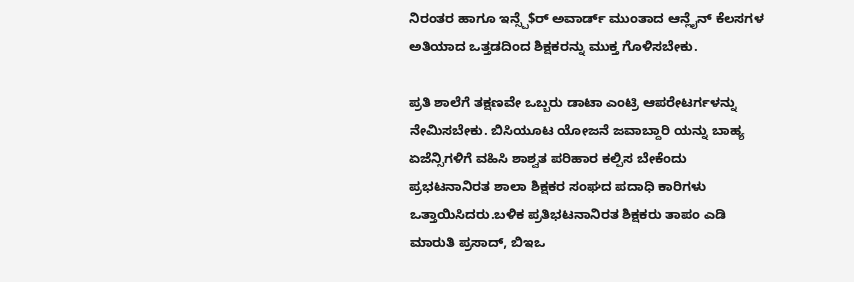ನಿರಂತರ ಹಾಗೂ ಇನ್ಸ್ಪೆ$ರ್ ಅವಾರ್ಡ್ ಮುಂತಾದ ಆನ್ಲೈನ್ ಕೆಲಸಗಳ ಅತಿಯಾದ ಒತ್ತಡದಿಂದ ಶಿಕ್ಷಕರನ್ನು ಮುಕ್ತ ಗೊಳಿಸಬೇಕು.

ಪ್ರತಿ ಶಾಲೆಗೆ ತಕ್ಷಣವೇ ಒಬ್ಬರು ಡಾಟಾ ಎಂಟ್ರಿ ಆಪರೇಟರ್ಗಳನ್ನು ನೇಮಿಸಬೇಕು. ಬಿಸಿಯೂಟ ಯೋಜನೆ ಜವಾಬ್ದಾರಿ ಯನ್ನು ಬಾಹ್ಯ ಏಜೆನ್ಸಿಗಳಿಗೆ ವಹಿಸಿ ಶಾಶ್ವತ ಪರಿಹಾರ ಕಲ್ಪಿಸ ಬೇಕೆಂದು ಪ್ರಭಟನಾನಿರತ ಶಾಲಾ ಶಿಕ್ಷಕರ ಸಂಘದ ಪದಾಧಿ ಕಾರಿಗಳು ಒತ್ತಾಯಿಸಿದರು.ಬಳಿಕ ಪ್ರತಿಭಟನಾನಿರತ ಶಿಕ್ಷಕರು ತಾಪಂ ಎಡಿ ಮಾರುತಿ ಪ್ರಸಾದ್, ಬಿಇಒ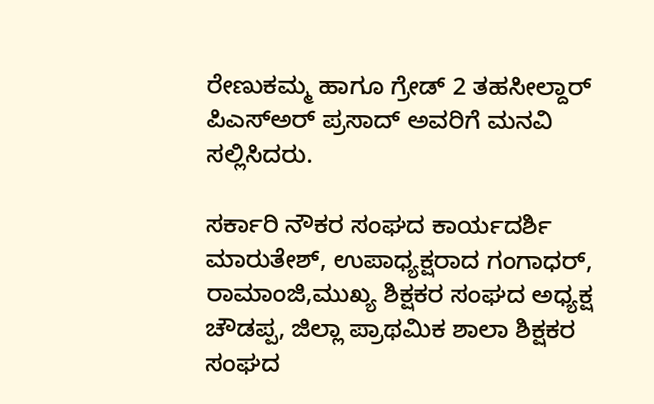ರೇಣುಕಮ್ಮ ಹಾಗೂ ಗ್ರೇಡ್ 2 ತಹಸೀಲ್ದಾರ್ ಪಿಎಸ್ಅರ್ ಪ್ರಸಾದ್ ಅವರಿಗೆ ಮನವಿ ಸಲ್ಲಿಸಿದರು.

ಸರ್ಕಾರಿ ನೌಕರ ಸಂಘದ ಕಾರ್ಯದರ್ಶಿ ಮಾರುತೇಶ್, ಉಪಾಧ್ಯಕ್ಷರಾದ ಗಂಗಾಧರ್, ರಾಮಾಂಜಿ,ಮುಖ್ಯ ಶಿಕ್ಷಕರ ಸಂಘದ ಅಧ್ಯಕ್ಷ ಚೌಡಪ್ಪ, ಜಿಲ್ಲಾ ಪ್ರಾಥಮಿಕ ಶಾಲಾ ಶಿಕ್ಷಕರ ಸಂಘದ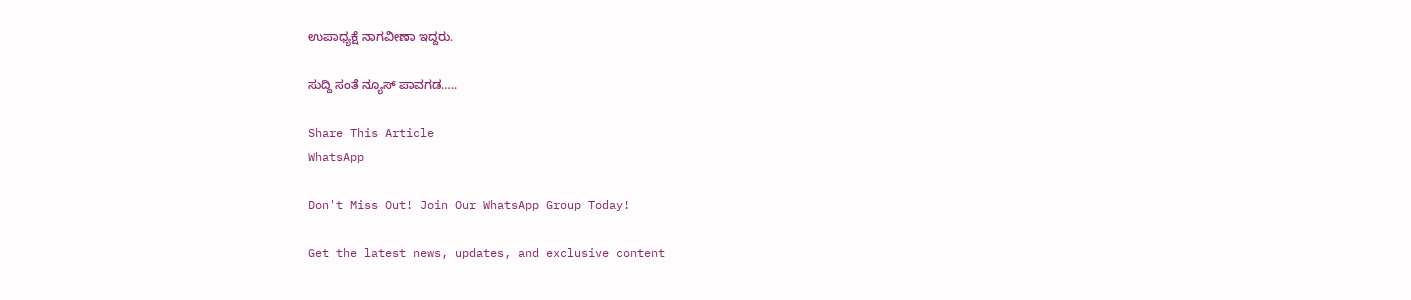ಉಪಾಧ್ಯಕ್ಷೆ ನಾಗವೀಣಾ ಇದ್ದರು.

ಸುದ್ದಿ ಸಂತೆ ನ್ಯೂಸ್ ಪಾವಗಡ…..

Share This Article
WhatsApp

Don't Miss Out! Join Our WhatsApp Group Today!

Get the latest news, updates, and exclusive content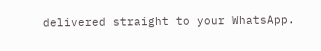delivered straight to your WhatsApp.